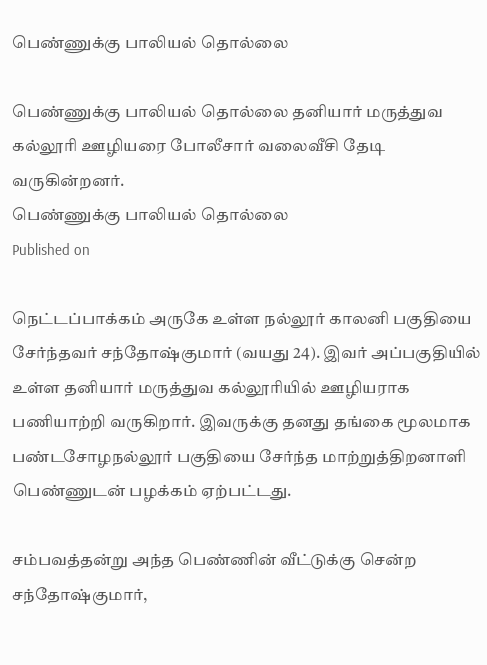பெண்ணுக்கு பாலியல் தொல்லை

பெண்ணுக்கு பாலியல் தொல்லை தனியார் மருத்துவ கல்லூரி ஊழியரை போலீசார் வலைவீசி தேடி வருகின்றனர்.
பெண்ணுக்கு பாலியல் தொல்லை
Published on

நெட்டப்பாக்கம் அருகே உள்ள நல்லூர் காலனி பகுதியை சேர்ந்தவர் சந்தோஷ்குமார் (வயது 24). இவர் அப்பகுதியில் உள்ள தனியார் மருத்துவ கல்லூரியில் ஊழியராக பணியாற்றி வருகிறார். இவருக்கு தனது தங்கை மூலமாக பண்டசோழநல்லூர் பகுதியை சேர்ந்த மாற்றுத்திறனாளி பெண்ணுடன் பழக்கம் ஏற்பட்டது.

சம்பவத்தன்று அந்த பெண்ணின் வீட்டுக்கு சென்ற சந்தோஷ்குமார்,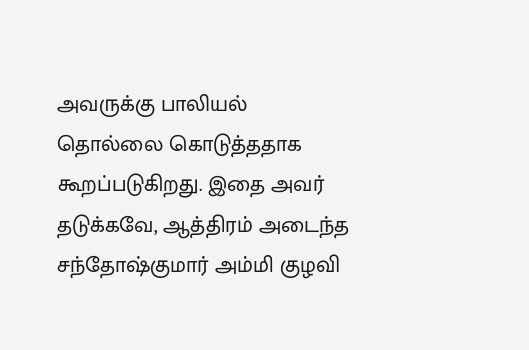அவருக்கு பாலியல் தொல்லை கொடுத்ததாக கூறப்படுகிறது. இதை அவர் தடுக்கவே, ஆத்திரம் அடைந்த சந்தோஷ்குமார் அம்மி குழவி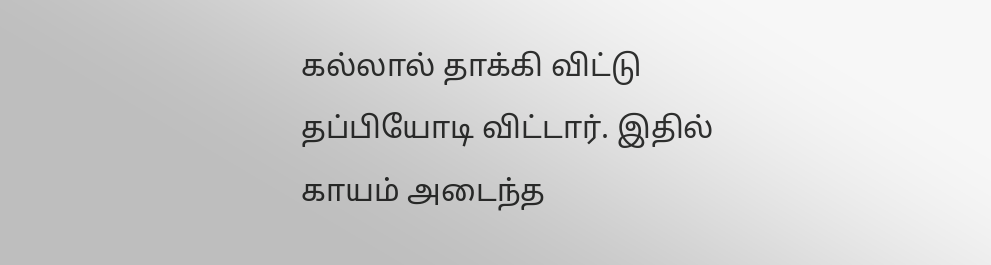கல்லால் தாக்கி விட்டு தப்பியோடி விட்டார். இதில் காயம் அடைந்த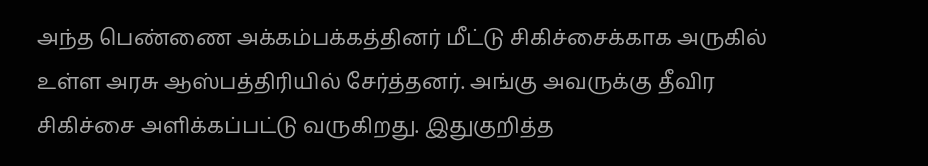அந்த பெண்ணை அக்கம்பக்கத்தினர் மீட்டு சிகிச்சைக்காக அருகில் உள்ள அரசு ஆஸ்பத்திரியில் சேர்த்தனர். அங்கு அவருக்கு தீவிர சிகிச்சை அளிக்கப்பட்டு வருகிறது. இதுகுறித்த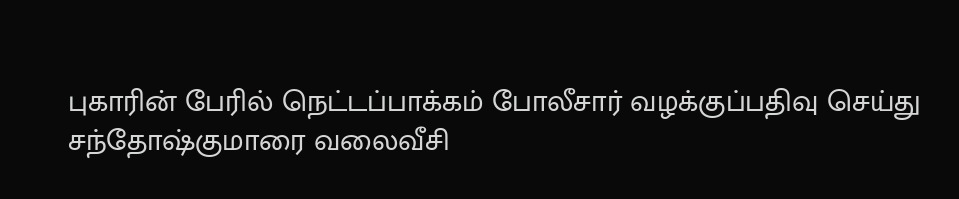புகாரின் பேரில் நெட்டப்பாக்கம் போலீசார் வழக்குப்பதிவு செய்து சந்தோஷ்குமாரை வலைவீசி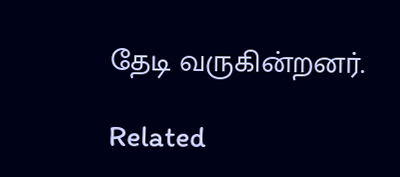தேடி வருகின்றனர்.

Related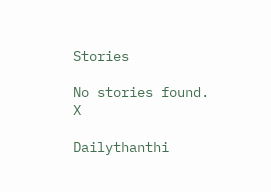Stories

No stories found.
X

Dailythanthi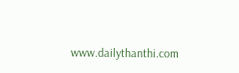www.dailythanthi.com